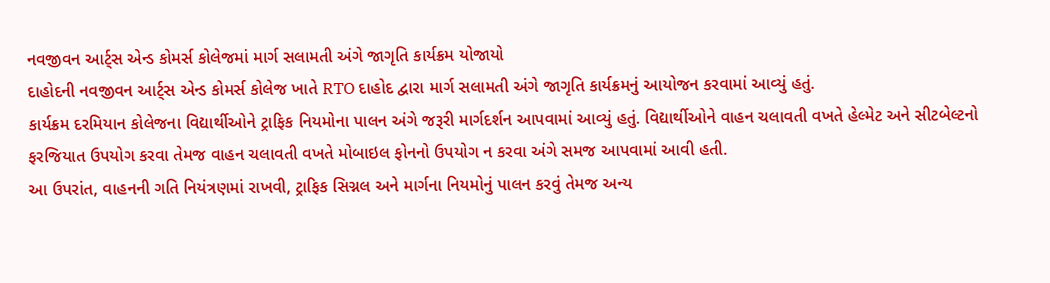નવજીવન આર્ટ્સ એન્ડ કોમર્સ કોલેજમાં માર્ગ સલામતી અંગે જાગૃતિ કાર્યક્રમ યોજાયો
દાહોદની નવજીવન આર્ટ્સ એન્ડ કોમર્સ કોલેજ ખાતે RTO દાહોદ દ્વારા માર્ગ સલામતી અંગે જાગૃતિ કાર્યક્રમનું આયોજન કરવામાં આવ્યું હતું.
કાર્યક્રમ દરમિયાન કોલેજના વિદ્યાર્થીઓને ટ્રાફિક નિયમોના પાલન અંગે જરૂરી માર્ગદર્શન આપવામાં આવ્યું હતું. વિદ્યાર્થીઓને વાહન ચલાવતી વખતે હેલ્મેટ અને સીટબેલ્ટનો ફરજિયાત ઉપયોગ કરવા તેમજ વાહન ચલાવતી વખતે મોબાઇલ ફોનનો ઉપયોગ ન કરવા અંગે સમજ આપવામાં આવી હતી.
આ ઉપરાંત, વાહનની ગતિ નિયંત્રણમાં રાખવી, ટ્રાફિક સિગ્નલ અને માર્ગના નિયમોનું પાલન કરવું તેમજ અન્ય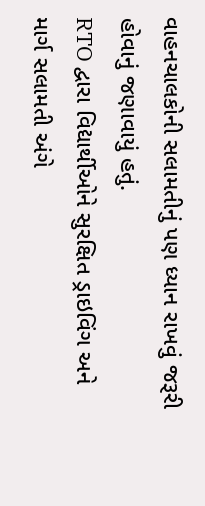વાહનચાલકોની સલામતીનું પણ ધ્યાન રાખવું જરૂરી હોવાનું જણાવાયું હતું.
RTO દ્વારા વિદ્યાર્થીઓને સુરક્ષિત ડ્રાઇવિંગ અને માર્ગ સલામતી અંગે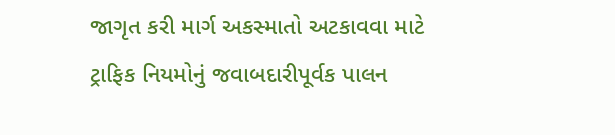જાગૃત કરી માર્ગ અકસ્માતો અટકાવવા માટે ટ્રાફિક નિયમોનું જવાબદારીપૂર્વક પાલન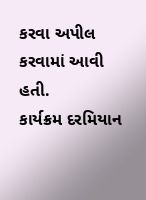કરવા અપીલ કરવામાં આવી હતી.
કાર્યક્રમ દરમિયાન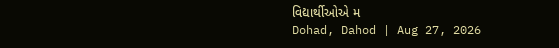વિદ્યાર્થીઓએ મ
Dohad, Dahod | Aug 27, 2026